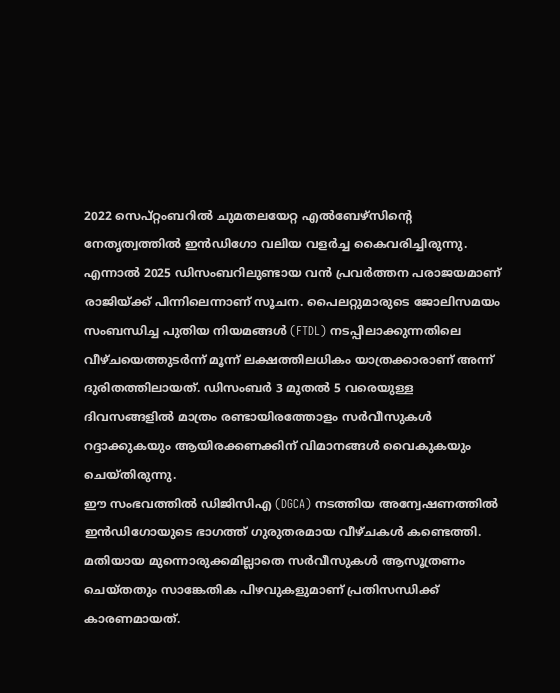2022 സെപ്റ്റംബറിൽ ചുമതലയേറ്റ എൽബേഴ്സിന്റെ നേതൃത്വത്തിൽ ഇൻഡിഗോ വലിയ വളർച്ച കൈവരിച്ചിരുന്നു. എന്നാൽ 2025 ഡിസംബറിലുണ്ടായ വൻ പ്രവർത്തന പരാജയമാണ് രാജിയ്ക്ക് പിന്നിലെന്നാണ് സൂചന. പൈലറ്റുമാരുടെ ജോലിസമയം സംബന്ധിച്ച പുതിയ നിയമങ്ങൾ (FTDL) നടപ്പിലാക്കുന്നതിലെ വീഴ്ചയെത്തുടർന്ന് മൂന്ന് ലക്ഷത്തിലധികം യാത്രക്കാരാണ് അന്ന് ദുരിതത്തിലായത്. ഡിസംബർ 3 മുതൽ 5 വരെയുള്ള ദിവസങ്ങളിൽ മാത്രം രണ്ടായിരത്തോളം സർവീസുകൾ റദ്ദാക്കുകയും ആയിരക്കണക്കിന് വിമാനങ്ങൾ വൈകുകയും ചെയ്തിരുന്നു.
ഈ സംഭവത്തിൽ ഡിജിസിഎ (DGCA) നടത്തിയ അന്വേഷണത്തിൽ ഇൻഡിഗോയുടെ ഭാഗത്ത് ഗുരുതരമായ വീഴ്ചകൾ കണ്ടെത്തി. മതിയായ മുന്നൊരുക്കമില്ലാതെ സർവീസുകൾ ആസൂത്രണം ചെയ്തതും സാങ്കേതിക പിഴവുകളുമാണ് പ്രതിസന്ധിക്ക് കാരണമായത്.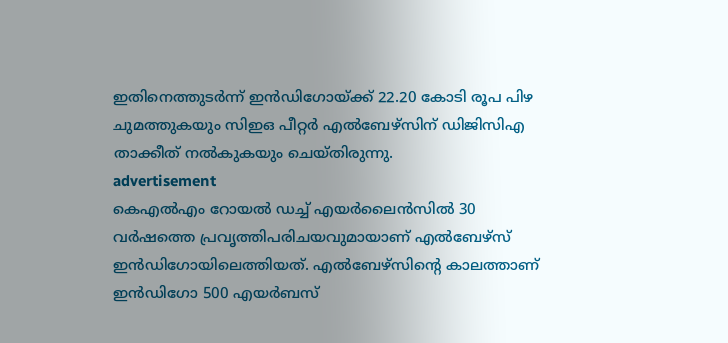ഇതിനെത്തുടർന്ന് ഇൻഡിഗോയ്ക്ക് 22.20 കോടി രൂപ പിഴ ചുമത്തുകയും സിഇഒ പീറ്റർ എൽബേഴ്സിന് ഡിജിസിഎ താക്കീത് നൽകുകയും ചെയ്തിരുന്നു.
advertisement
കെഎൽഎം റോയൽ ഡച്ച് എയർലൈൻസിൽ 30 വർഷത്തെ പ്രവൃത്തിപരിചയവുമായാണ് എൽബേഴ്സ് ഇൻഡിഗോയിലെത്തിയത്. എൽബേഴ്സിന്റെ കാലത്താണ് ഇൻഡിഗോ 500 എയർബസ്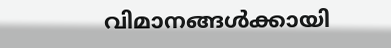വിമാനങ്ങൾക്കായി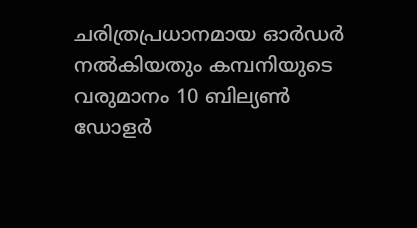ചരിത്രപ്രധാനമായ ഓർഡർ നൽകിയതും കമ്പനിയുടെ വരുമാനം 10 ബില്യൺ ഡോളർ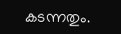കടന്നതും.